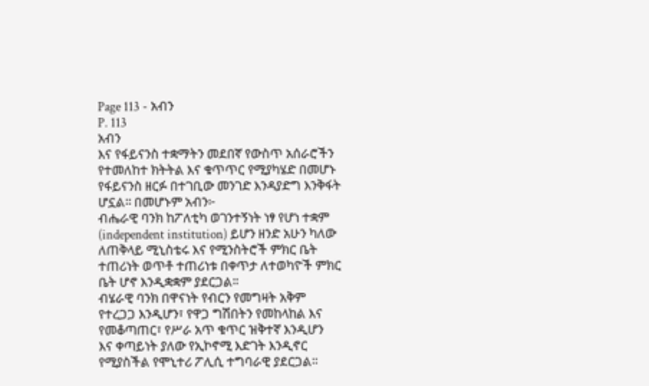Page 113 - አብን
P. 113
አብን
እና የፋይናንስ ተቋማትን መደበኛ የውስጥ አሰራሮችን
የተመለከተ ክትትል እና ቁጥጥር የሚያካሄድ በመሆኑ
የፋይናንስ ዘርፉ በተገቢው መንገድ እንዳያድግ እንቅፋት
ሆኗል፡፡ በመሆኑም አብን፦
ብሔራዊ ባንክ ከፖለቲካ ወገንተኝነት ነፃ የሆነ ተቋም
(independent institution) ይሆን ዘንድ አሁን ካለው
ለጠቅላይ ሚኒስቴሩ እና የሚንስትሮች ምክር ቤት
ተጠሪነት ወጥቶ ተጠሪነቱ በቀጥታ ለተወካዮች ምክር
ቤት ሆኖ እንዲቋቋም ያደርጋል፡፡
ብሄራዊ ባንክ በዋናነት የብርን የመግዛት አቅም
የተረጋጋ እንዲሆን፣ የዋጋ ግሽበትን የመከላከል እና
የመቆጣጠር፣ የሥራ አጥ ቁጥር ዝቅተኛ እንዲሆን
እና ቀጣይነት ያለው የኢኮኖሚ እድገት እንዲኖር
የሚያስችል የሞኒተሪ ፖሊሲ ተግባራዊ ያደርጋል፡፡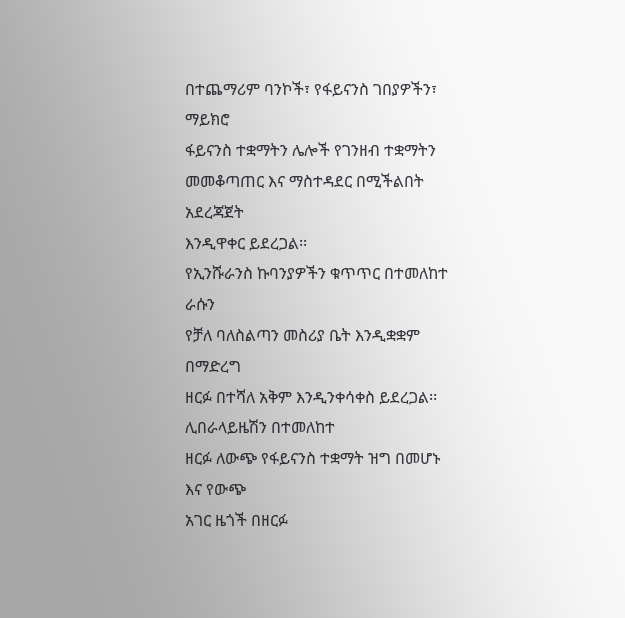በተጨማሪም ባንኮች፣ የፋይናንስ ገበያዎችን፣ ማይክሮ
ፋይናንስ ተቋማትን ሌሎች የገንዘብ ተቋማትን
መመቆጣጠር እና ማስተዳደር በሚችልበት አደረጃጀት
እንዲዋቀር ይደረጋል፡፡
የኢንሹራንስ ኩባንያዎችን ቁጥጥር በተመለከተ ራሱን
የቻለ ባለስልጣን መስሪያ ቤት እንዲቋቋም በማድረግ
ዘርፉ በተሻለ አቅም እንዲንቀሳቀስ ይደረጋል፡፡
ሊበራላይዜሽን በተመለከተ
ዘርፉ ለውጭ የፋይናንስ ተቋማት ዝግ በመሆኑ እና የውጭ
አገር ዜጎች በዘርፉ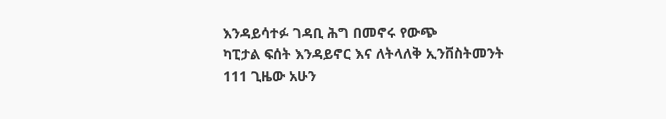እንዳይሳተፉ ገዳቢ ሕግ በመኖሩ የውጭ
ካፒታል ፍሰት እንዳይኖር እና ለትላለቅ ኢንቨስትመንት
111 ጊዜው አሁን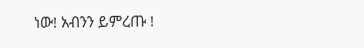ነው! አብንን ይምረጡ !